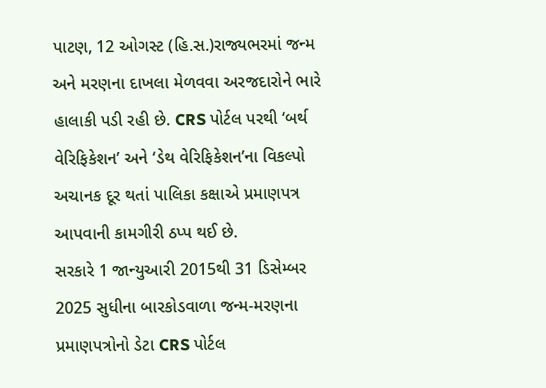પાટણ, 12 ઓગસ્ટ (હિ.સ.)રાજ્યભરમાં જન્મ અને મરણના દાખલા મેળવવા અરજદારોને ભારે હાલાકી પડી રહી છે. CRS પોર્ટલ પરથી ‘બર્થ વેરિફિકેશન’ અને ‘ડેથ વેરિફિકેશન’ના વિકલ્પો અચાનક દૂર થતાં પાલિકા કક્ષાએ પ્રમાણપત્ર આપવાની કામગીરી ઠપ્પ થઈ છે.
સરકારે 1 જાન્યુઆરી 2015થી 31 ડિસેમ્બર 2025 સુધીના બારકોડવાળા જન્મ-મરણના પ્રમાણપત્રોનો ડેટા CRS પોર્ટલ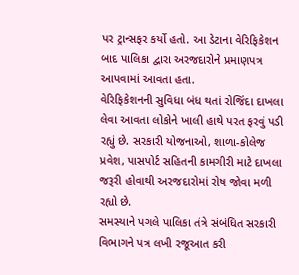પર ટ્રાન્સફર કર્યો હતો. આ ડેટાના વેરિફિકેશન બાદ પાલિકા દ્વારા અરજદારોને પ્રમાણપત્ર આપવામાં આવતા હતા.
વેરિફિકેશનની સુવિધા બંધ થતાં રોજિંદા દાખલા લેવા આવતા લોકોને ખાલી હાથે પરત ફરવું પડી રહ્યું છે. સરકારી યોજનાઓ, શાળા-કોલેજ પ્રવેશ, પાસપોર્ટ સહિતની કામગીરી માટે દાખલા જરૂરી હોવાથી અરજદારોમાં રોષ જોવા મળી રહ્યો છે.
સમસ્યાને પગલે પાલિકા તંત્રે સંબંધિત સરકારી વિભાગને પત્ર લખી રજૂઆત કરી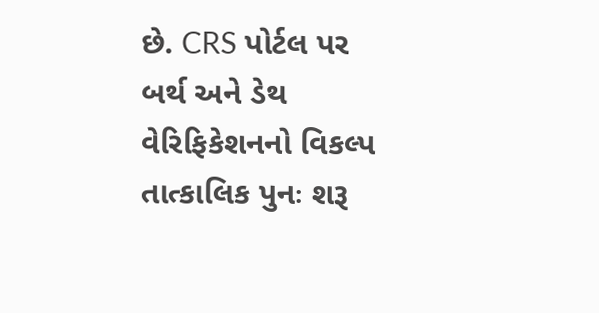છે. CRS પોર્ટલ પર બર્થ અને ડેથ વેરિફિકેશનનો વિકલ્પ તાત્કાલિક પુનઃ શરૂ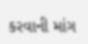કરવાની માંગ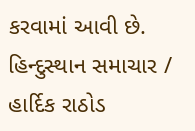કરવામાં આવી છે.
હિન્દુસ્થાન સમાચાર / હાર્દિક રાઠોડ